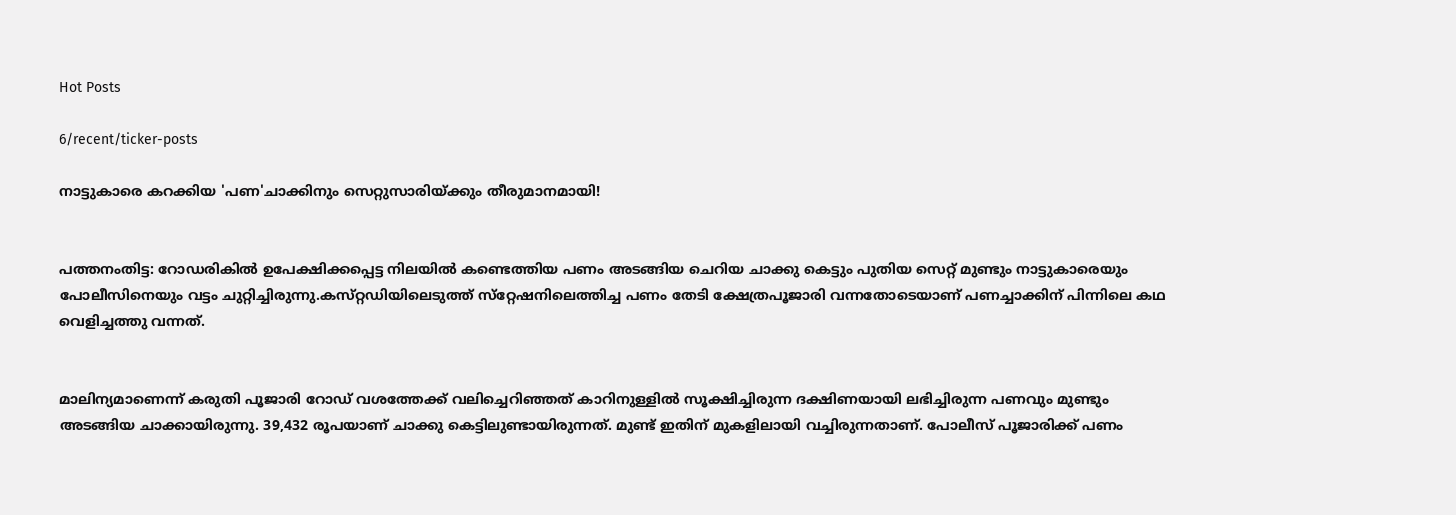Hot Posts

6/recent/ticker-posts

നാട്ടുകാരെ കറക്കിയ 'പണ'ചാക്കിനും സെറ്റുസാരിയ്ക്കും തീരുമാനമായി!


പത്തനംതിട്ട: റോഡരികില്‍ ഉപേക്ഷിക്കപ്പെട്ട നിലയില്‍ കണ്ടെത്തിയ പണം അടങ്ങിയ ചെറിയ ചാക്കു കെട്ടും പുതിയ സെറ്റ്‌ മുണ്ടും നാട്ടുകാരെയും പോലീസിനെയും വട്ടം ചുറ്റിച്ചിരുന്നു.കസ്‌റ്റഡിയിലെടുത്ത്‌ സ്‌റ്റേഷനിലെത്തിച്ച പണം തേടി ക്ഷേത്രപൂജാരി വന്നതോടെയാണ്‌ പണച്ചാക്കിന്‌ പിന്നിലെ കഥ വെളിച്ചത്തു വന്നത്‌.


മാലിന്യമാണെന്ന്‌ കരുതി പൂജാരി റോഡ്‌ വശത്തേക്ക്‌ വലിച്ചെറിഞ്ഞത്‌ കാറിനുള്ളില്‍ സൂക്ഷിച്ചിരുന്ന ദക്ഷിണയായി ലഭിച്ചിരുന്ന പണവും മുണ്ടും അടങ്ങിയ ചാക്കായിരുന്നു. 39,432 രൂപയാണ്‌ ചാക്കു കെട്ടിലുണ്ടായിരുന്നത്‌. മുണ്ട്‌ ഇതിന്‌ മുകളിലായി വച്ചിരുന്നതാണ്‌. പോലീസ്‌ പൂജാരിക്ക്‌ പണം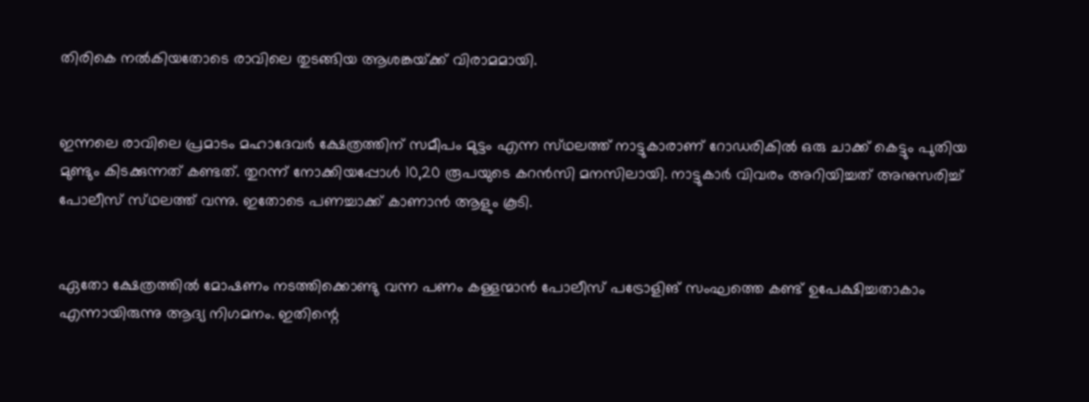തിരികെ നല്‍കിയതോടെ രാവിലെ തുടങ്ങിയ ആശങ്കയ്‌ക്ക്‌ വിരാമമായി.


ഇന്നലെ രാവിലെ പ്രമാടം മഹാദേവര്‍ ക്ഷേത്രത്തിന്‌ സമീപം മുട്ടം എന്ന സ്‌ഥലത്ത്‌ നാട്ടുകാരാണ്‌ റോഡരികില്‍ ഒരു ചാക്ക്‌ കെട്ടും പുതിയ മുണ്ടും കിടക്കുന്നത്‌ കണ്ടത്‌. തുറന്ന്‌ നോക്കിയപ്പോള്‍ 10,20 രൂപയുടെ കറന്‍സി മനസിലായി. നാട്ടുകാര്‍ വിവരം അറിയിച്ചത്‌ അനുസരിച്ച്‌ പോലീസ്‌ സ്‌ഥലത്ത്‌ വന്നു. ഇതോടെ പണച്ചാക്ക്‌ കാണാന്‍ ആളും കൂടി.


ഏതോ ക്ഷേത്രത്തില്‍ മോഷണം നടത്തിക്കൊണ്ടു വന്ന പണം കള്ളന്മാന്‍ പോലീസ്‌ പട്രോളിങ്‌ സംഘത്തെ കണ്ട്‌ ഉപേക്ഷിച്ചതാകാം എന്നായിരുന്നു ആദ്യ നിഗമനം. ഇതിന്റെ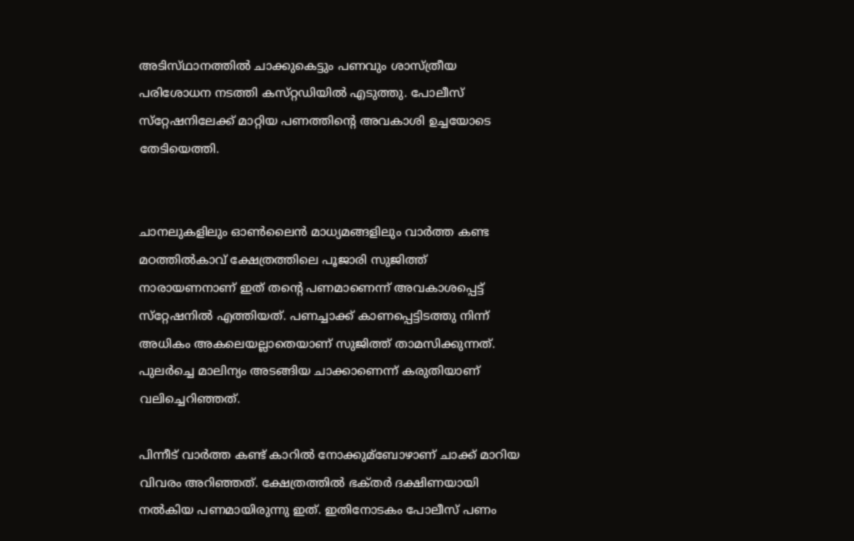അടിസ്‌ഥാനത്തില്‍ ചാക്കുകെട്ടും പണവും ശാസ്‌ത്രീയ പരിശോധന നടത്തി കസ്‌റ്റഡിയില്‍ എടുത്തു. പോലീസ്‌ സ്‌റ്റേഷനിലേക്ക്‌ മാറ്റിയ പണത്തിന്റെ അവകാശി ഉച്ചയോടെ തേടിയെത്തി.


ചാനലുകളിലും ഓണ്‍ലൈന്‍ മാധ്യമങ്ങളിലും വാര്‍ത്ത കണ്ട മഠത്തില്‍കാവ്‌ ക്ഷേത്രത്തിലെ പൂജാരി സുജിത്ത്‌ നാരായണനാണ്‌ ഇത്‌ തന്റെ പണമാണെന്ന്‌ അവകാശപ്പെട്ട്‌ സ്‌റ്റേഷനില്‍ എത്തിയത്‌. പണച്ചാക്ക്‌ കാണപ്പെട്ടിടത്തു നിന്ന്‌ അധികം അകലെയല്ലാതെയാണ്‌ സുജിത്ത്‌ താമസിക്കുന്നത്‌. പുലര്‍ച്ചെ മാലിന്യം അടങ്ങിയ ചാക്കാണെന്ന്‌ കരുതിയാണ്‌ വലിച്ചെറിഞ്ഞത്‌.

പിന്നീട്‌ വാര്‍ത്ത കണ്ട്‌ കാറില്‍ നോക്കുമ്ബോഴാണ്‌ ചാക്ക്‌ മാറിയ വിവരം അറിഞ്ഞത്‌. ക്ഷേത്രത്തില്‍ ഭക്‌തര്‍ ദക്ഷിണയായി നല്‍കിയ പണമായിരുന്നു ഇത്‌. ഇതിനോടകം പോലീസ്‌ പണം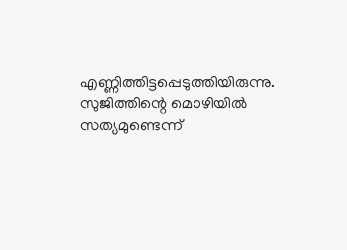എണ്ണിത്തിട്ടപ്പെടുത്തിയിരുന്നു. സുജിത്തിന്റെ മൊഴിയില്‍ സത്യമുണ്ടെന്ന്‌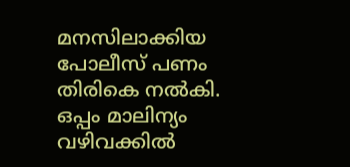മനസിലാക്കിയ പോലീസ്‌ പണം തിരികെ നല്‍കി. ഒപ്പം മാലിന്യം വഴിവക്കില്‍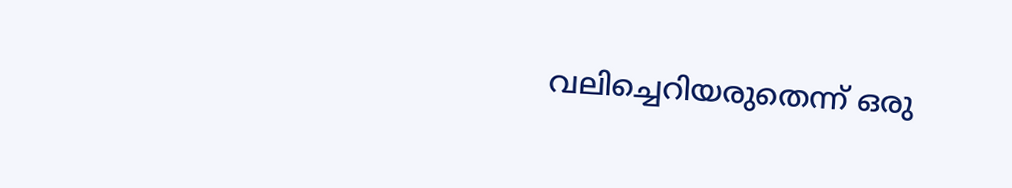വലിച്ചെറിയരുതെന്ന്‌ ഒരു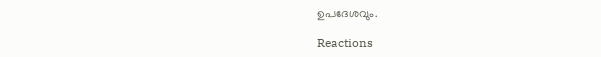ഉപദേശവും.

Reactions